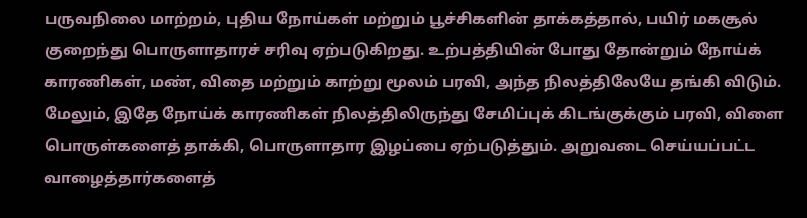பருவநிலை மாற்றம், புதிய நோய்கள் மற்றும் பூச்சிகளின் தாக்கத்தால், பயிர் மகசூல் குறைந்து பொருளாதாரச் சரிவு ஏற்படுகிறது. உற்பத்தியின் போது தோன்றும் நோய்க் காரணிகள், மண், விதை மற்றும் காற்று மூலம் பரவி, அந்த நிலத்திலேயே தங்கி விடும். மேலும், இதே நோய்க் காரணிகள் நிலத்திலிருந்து சேமிப்புக் கிடங்குக்கும் பரவி, விளை பொருள்களைத் தாக்கி, பொருளாதார இழப்பை ஏற்படுத்தும். அறுவடை செய்யப்பட்ட வாழைத்தார்களைத்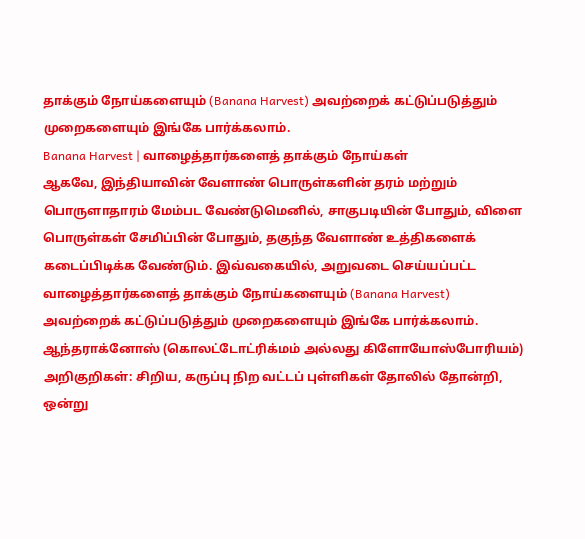தாக்கும் நோய்களையும் (Banana Harvest) அவற்றைக் கட்டுப்படுத்தும் முறைகளையும் இங்கே பார்க்கலாம்.
Banana Harvest | வாழைத்தார்களைத் தாக்கும் நோய்கள்
ஆகவே, இந்தியாவின் வேளாண் பொருள்களின் தரம் மற்றும் பொருளாதாரம் மேம்பட வேண்டுமெனில், சாகுபடியின் போதும், விளை பொருள்கள் சேமிப்பின் போதும், தகுந்த வேளாண் உத்திகளைக் கடைப்பிடிக்க வேண்டும். இவ்வகையில், அறுவடை செய்யப்பட்ட வாழைத்தார்களைத் தாக்கும் நோய்களையும் (Banana Harvest) அவற்றைக் கட்டுப்படுத்தும் முறைகளையும் இங்கே பார்க்கலாம்.
ஆந்தராக்னோஸ் (கொலட்டோட்ரிக்மம் அல்லது கிளோயோஸ்போரியம்)
அறிகுறிகள்: சிறிய, கருப்பு நிற வட்டப் புள்ளிகள் தோலில் தோன்றி, ஒன்று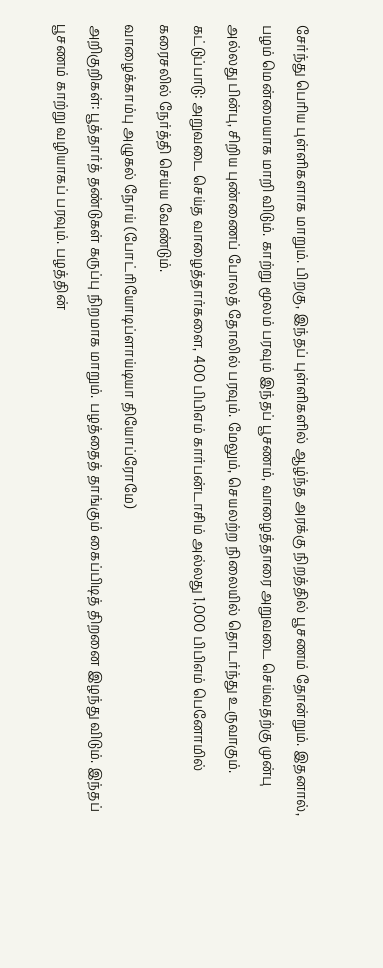சேர்ந்து பெரிய புள்ளிகளாக மாறும். பிறகு, இந்தப் புள்ளிகளில் ஆழ்ந்த அரக்கு நிறத்தில் பூசணம் தோன்றும். இதனால், பழம் மென்மையாக மாறி விடும். காற்று மூலம் பரவும் இந்தப் பூசணம், வாழைத்தாரை அறுவடை செய்வதற்கு முன்பு அல்லது பின்பு, சிறிய புண்ணைப் போலத் தோலில் பரவும். மேலும், செயலற்ற நிலையில் தொடர்ந்து உருவாகும்.
கட்டுப்பாடு: அறுவடை செய்த வாழைத்தார்களை, 400 பிபிஎம் கார்பன்டாசிம் அல்லது 1,000 பிபிஎம் பெனோமில் கரைசலில் நேர்த்தி செய்ய வேண்டும்.
வாழைக்காம்பு அழுகல் நோய் (போட்ரியோடிப்ளாய்டியா தியோப்ரோமே)
அறிகுறிகள்: பூத்தார்த் தண்டுகள் கருப்பு நிறமாக மாறும். பழத்தைத் தாங்கும் கைப்பிடித் திறனை இழந்து விடும். இந்தப் பூசணம் காற்று வழியாகப் பரவும். பழத்தின்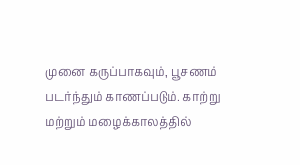முனை கருப்பாகவும், பூசணம் படர்ந்தும் காணப்படும். காற்று மற்றும் மழைக்காலத்தில்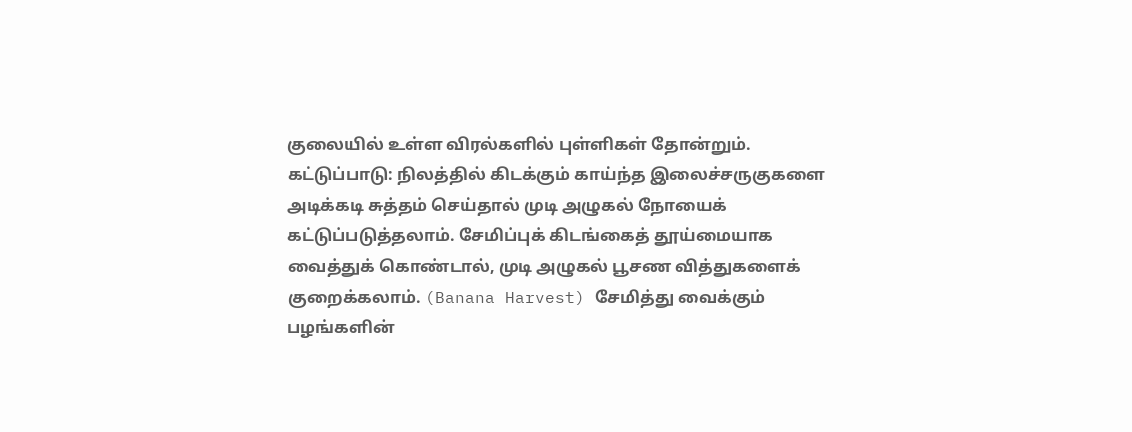குலையில் உள்ள விரல்களில் புள்ளிகள் தோன்றும்.
கட்டுப்பாடு: நிலத்தில் கிடக்கும் காய்ந்த இலைச்சருகுகளை அடிக்கடி சுத்தம் செய்தால் முடி அழுகல் நோயைக் கட்டுப்படுத்தலாம். சேமிப்புக் கிடங்கைத் தூய்மையாக வைத்துக் கொண்டால், முடி அழுகல் பூசண வித்துகளைக் குறைக்கலாம். (Banana Harvest) சேமித்து வைக்கும் பழங்களின்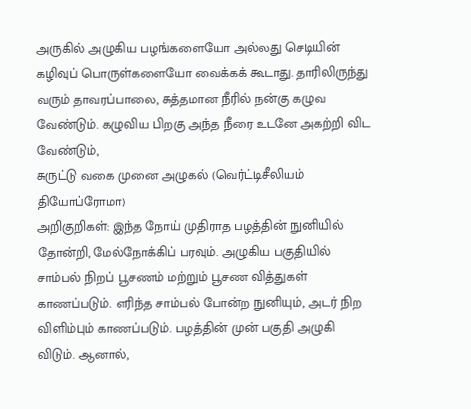அருகில் அழுகிய பழங்களையோ அல்லது செடியின் கழிவுப் பொருள்களையோ வைக்கக் கூடாது. தாரிலிருந்து வரும் தாவரப்பாலை, சுத்தமான நீரில் நன்கு கழுவ வேண்டும். கழுவிய பிறகு அந்த நீரை உடனே அகற்றி விட வேண்டும்,
சுருட்டு வகை முனை அழுகல் (வெர்ட்டிசீலியம் தியோப்ரோமா)
அறிகுறிகள்: இந்த நோய் முதிராத பழத்தின் நுனியில் தோன்றி, மேல்நோக்கிப் பரவும். அழுகிய பகுதியில் சாம்பல் நிறப் பூசணம் மற்றும் பூசண வித்துகள் காணப்படும். எரிந்த சாம்பல் போன்ற நுனியும், அடர் நிற விளிம்பும் காணப்படும். பழத்தின் முன் பகுதி அழுகி விடும். ஆனால்,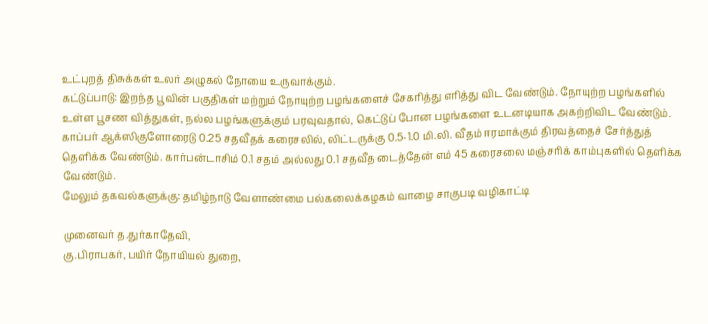உட்புறத் திசுக்கள் உலர் அழுகல் நோயை உருவாக்கும்.
கட்டுப்பாடு: இறந்த பூவின் பகுதிகள் மற்றும் நோயுற்ற பழங்களைச் சேகரித்து எரித்து விட வேண்டும். நோயுற்ற பழங்களில் உள்ள பூசண வித்துகள், நல்ல பழங்களுக்கும் பரவுவதால், கெட்டுப் போன பழங்களை உடனடியாக அகற்றிவிட வேண்டும். காப்பர் ஆக்ஸிகுளோரைடு 0.25 சதவீதக் கரைசலில், லிட்டருக்கு 0.5-1.0 மி.லி. வீதம் ஈரமாக்கும் திரவத்தைச் சேர்த்துத் தெளிக்க வேண்டும். கார்பன்டாசிம் 0.1 சதம் அல்லது 0.1 சதவீத டைத்தேன் எம் 45 கரைசலை மஞ்சரிக் காம்புகளில் தெளிக்க வேண்டும்.
மேலும் தகவல்களுக்கு: தமிழ்நாடு வேளாண்மை பல்கலைக்கழகம் வாழை சாகுபடி வழிகாட்டி

முனைவர் த.துர்காதேவி,
கு.பிராபகர், பயிர் நோயியல் துறை,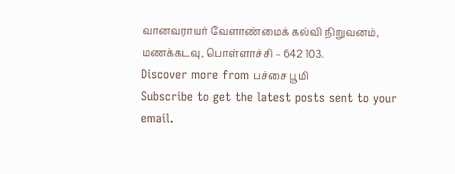வானவராயர் வேளாண்மைக் கல்வி நிறுவனம், மணக்கடவு, பொள்ளாச்சி – 642 103.
Discover more from பச்சை பூமி
Subscribe to get the latest posts sent to your email.